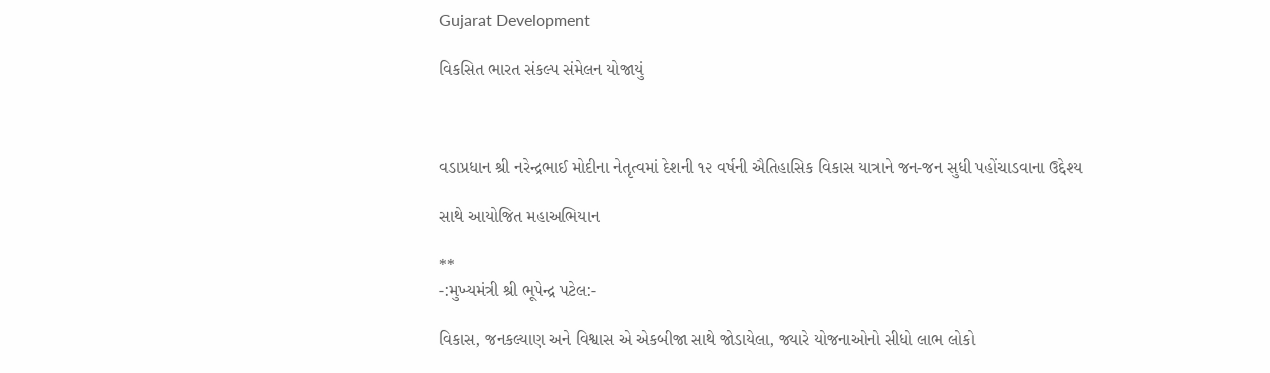Gujarat Development

વિકસિત ભારત સંકલ્પ સંમેલન યોજાયું



વડાપ્રધાન શ્રી નરેન્દ્રભાઈ મોદીના નેતૃત્વમાં દેશની ૧૨ વર્ષની ઐતિહાસિક વિકાસ યાત્રાને જન-જન સુધી પહોંચાડવાના ઉદ્દેશ્ય

સાથે આયોજિત મહાઅભિયાન

**
-:મુખ્યમંત્રી શ્રી ભૂપેન્દ્ર પટેલ:-

વિકાસ, જનકલ્યાણ અને વિશ્વાસ એ એકબીજા સાથે જોડાયેલા, જ્યારે યોજનાઓનો સીધો લાભ લોકો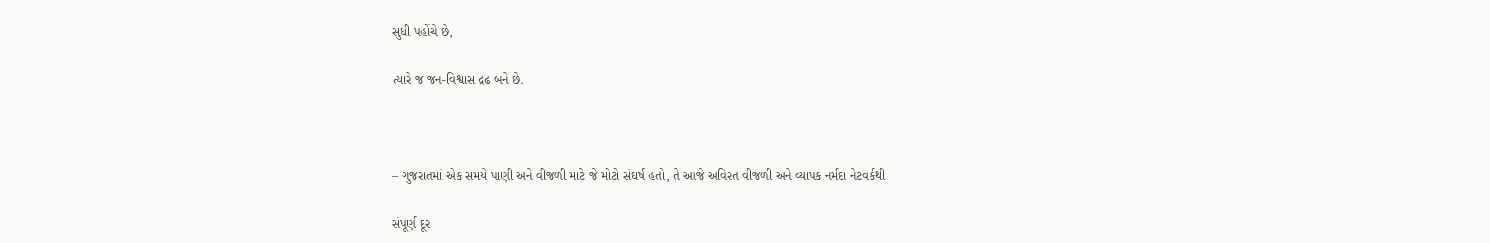સુધી પહોંચે છે,

ત્યારે જ જન-વિશ્વાસ દ્રઢ બને છે.



– ગુજરાતમાં એક સમયે પાણી અને વીજળી માટે જે મોટો સંઘર્ષ હતો, તે આજે અવિરત વીજળી અને વ્યાપક નર્મદા નેટવર્કથી

સંપૂર્ણ દૂર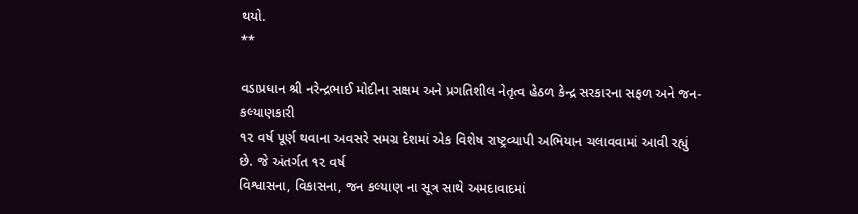થયો.
**

વડાપ્રધાન શ્રી નરેન્દ્રભાઈ મોદીના સક્ષમ અને પ્રગતિશીલ નેતૃત્વ હેઠળ કેન્દ્ર સરકારના સફળ અને જન-કલ્યાણકારી
૧૨ વર્ષ પૂર્ણ થવાના અવસરે સમગ્ર દેશમાં એક વિશેષ રાષ્ટ્રવ્યાપી અભિયાન ચલાવવામાં આવી રહ્યું છે. જે અંતર્ગત ૧૨ વર્ષ
વિશ્વાસના, વિકાસના, જન કલ્યાણ ના સૂત્ર સાથે અમદાવાદમાં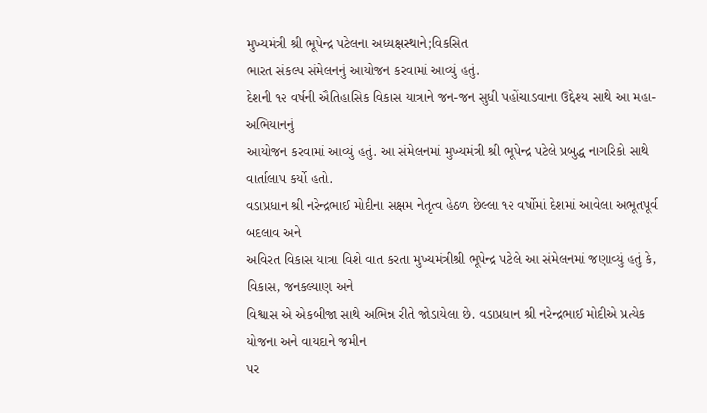મુખ્યમંત્રી શ્રી ભૂપેન્દ્ર પટેલના અધ્યક્ષસ્થાને;વિકસિત
ભારત સંકલ્પ સંમેલનનું આયોજન કરવામાં આવ્યું હતું.
દેશની ૧૨ વર્ષની ઐતિહાસિક વિકાસ યાત્રાને જન-જન સુધી પહોંચાડવાના ઉદ્દેશ્ય સાથે આ મહા-અભિયાનનું
આયોજન કરવામાં આવ્યું હતું. આ સંમેલનમાં મુખ્યમંત્રી શ્રી ભૂપેન્દ્ર પટેલે પ્રબુદ્ધ નાગરિકો સાથે વાર્તાલાપ કર્યો હતો.
વડાપ્રધાન શ્રી નરેન્દ્રભાઈ મોદીના સક્ષમ નેતૃત્વ હેઠળ છેલ્લા ૧૨ વર્ષોમાં દેશમાં આવેલા અભૂતપૂર્વ બદલાવ અને
અવિરત વિકાસ યાત્રા વિશે વાત કરતા મુખ્યમંત્રીશ્રી ભૂપેન્દ્ર પટેલે આ સંમેલનમાં જણાવ્યું હતું કે, વિકાસ, જનકલ્યાણ અને
વિશ્વાસ એ એકબીજા સાથે અભિન્ન રીતે જોડાયેલા છે. વડાપ્રધાન શ્રી નરેન્દ્રભાઈ મોદીએ પ્રત્યેક યોજના અને વાયદાને જમીન
પર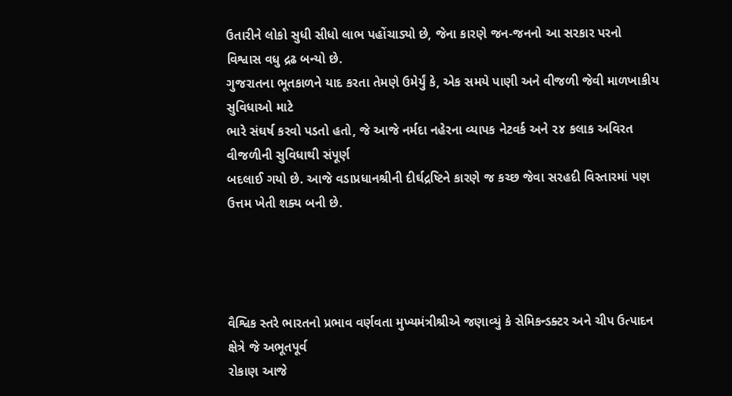ઉતારીને લોકો સુધી સીધો લાભ પહોંચાડ્યો છે, જેના કારણે જન-જનનો આ સરકાર પરનો વિશ્વાસ વધુ દ્રઢ બન્યો છે.
ગુજરાતના ભૂતકાળને યાદ કરતા તેમણે ઉમેર્યું કે, એક સમયે પાણી અને વીજળી જેવી માળખાકીય સુવિધાઓ માટે
ભારે સંઘર્ષ કરવો પડતો હતો, જે આજે નર્મદા નહેરના વ્યાપક નેટવર્ક અને ૨૪ કલાક અવિરત વીજળીની સુવિધાથી સંપૂર્ણ
બદલાઈ ગયો છે. આજે વડાપ્રધાનશ્રીની દીર્ઘદ્રષ્ટિને કારણે જ કચ્છ જેવા સરહદી વિસ્તારમાં પણ ઉત્તમ ખેતી શક્ય બની છે.




વૈશ્વિક સ્તરે ભારતનો પ્રભાવ વર્ણવતા મુખ્યમંત્રીશ્રીએ જણાવ્યું કે સેમિકન્ડક્ટર અને ચીપ ઉત્પાદન ક્ષેત્રે જે અભૂતપૂર્વ
રોકાણ આજે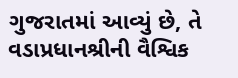ગુજરાતમાં આવ્યું છે, તે વડાપ્રધાનશ્રીની વૈશ્વિક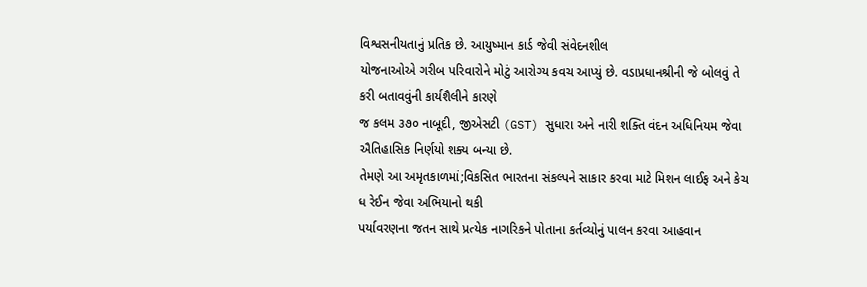વિશ્વસનીયતાનું પ્રતિક છે. આયુષ્માન કાર્ડ જેવી સંવેદનશીલ
યોજનાઓએ ગરીબ પરિવારોને મોટું આરોગ્ય કવચ આપ્યું છે. વડાપ્રધાનશ્રીની જે બોલવું તે કરી બતાવવુંની કાર્યશૈલીને કારણે
જ કલમ ૩૭૦ નાબૂદી, જીએસટી (GST) સુધારા અને નારી શક્તિ વંદન અધિનિયમ જેવા ઐતિહાસિક નિર્ણયો શક્ય બન્યા છે.
તેમણે આ અમૃતકાળમાં;વિકસિત ભારતના સંકલ્પને સાકાર કરવા માટે મિશન લાઈફ અને કેચ ધ રેઈન જેવા અભિયાનો થકી
પર્યાવરણના જતન સાથે પ્રત્યેક નાગરિકને પોતાના કર્તવ્યોનું પાલન કરવા આહવાન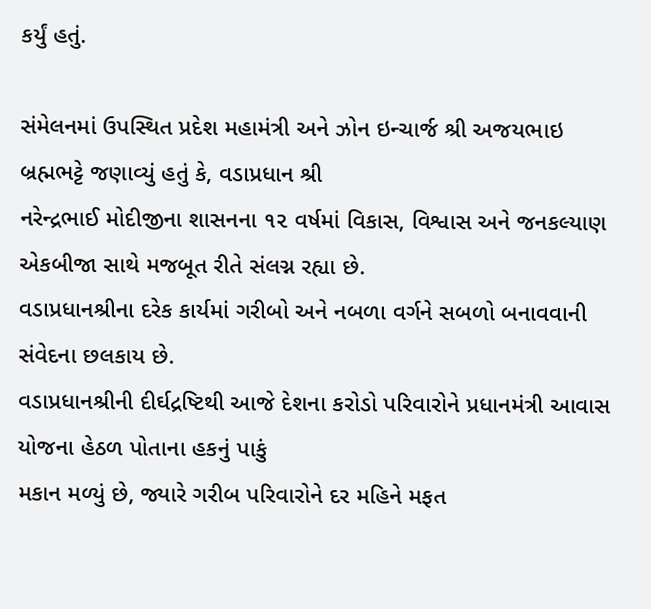કર્યું હતું.

સંમેલનમાં ઉપસ્થિત પ્રદેશ મહામંત્રી અને ઝોન ઇન્ચાર્જ શ્રી અજયભાઇ બ્રહ્મભટ્ટે જણાવ્યું હતું કે, વડાપ્રધાન શ્રી
નરેન્દ્રભાઈ મોદીજીના શાસનના ૧૨ વર્ષમાં વિકાસ, વિશ્વાસ અને જનકલ્યાણ એકબીજા સાથે મજબૂત રીતે સંલગ્ન રહ્યા છે.
વડાપ્રધાનશ્રીના દરેક કાર્યમાં ગરીબો અને નબળા વર્ગને સબળો બનાવવાની સંવેદના છલકાય છે.
વડાપ્રધાનશ્રીની દીર્ઘદ્રષ્ટિથી આજે દેશના કરોડો પરિવારોને પ્રધાનમંત્રી આવાસ યોજના હેઠળ પોતાના હકનું પાકું
મકાન મળ્યું છે, જ્યારે ગરીબ પરિવારોને દર મહિને મફત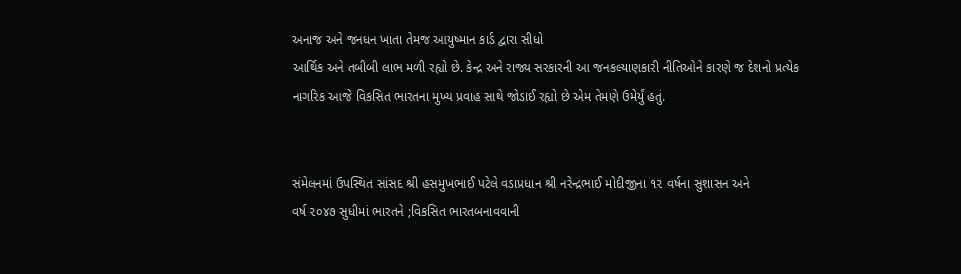અનાજ અને જનધન ખાતા તેમજ આયુષ્માન કાર્ડ દ્વારા સીધો
આર્થિક અને તબીબી લાભ મળી રહ્યો છે. કેન્દ્ર અને રાજ્ય સરકારની આ જનકલ્યાણકારી નીતિઓને કારણે જ દેશનો પ્રત્યેક
નાગરિક આજે વિકસિત ભારતના મુખ્ય પ્રવાહ સાથે જોડાઈ રહ્યો છે એમ તેમણે ઉમેર્યું હતું.


સંમેલનમાં ઉપસ્થિત સાંસદ શ્રી હસમુખભાઈ પટેલે વડાપ્રધાન શ્રી નરેન્દ્રભાઈ મોદીજીના ૧૨ વર્ષના સુશાસન અને
વર્ષ ૨૦૪૭ સુધીમાં ભારતને ;વિકસિત ભારતબનાવવાની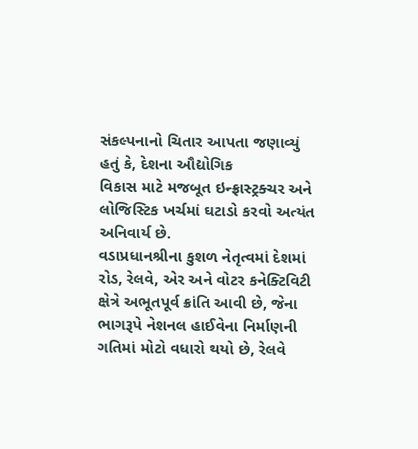સંકલ્પનાનો ચિતાર આપતા જણાવ્યું હતું કે, દેશના ઔદ્યોગિક
વિકાસ માટે મજબૂત ઇન્ફ્રાસ્ટ્રક્ચર અને લોજિસ્ટિક ખર્ચમાં ઘટાડો કરવો અત્યંત અનિવાર્ય છે.
વડાપ્રધાનશ્રીના કુશળ નેતૃત્વમાં દેશમાં રોડ, રેલવે, એર અને વોટર કનેક્ટિવિટી ક્ષેત્રે અભૂતપૂર્વ ક્રાંતિ આવી છે, જેના
ભાગરૂપે નેશનલ હાઈવેના નિર્માણની ગતિમાં મોટો વધારો થયો છે, રેલવે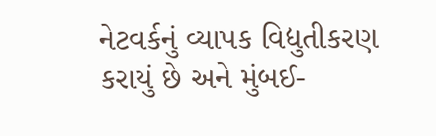નેટવર્કનું વ્યાપક વિદ્યુતીકરણ કરાયું છે અને મુંબઈ-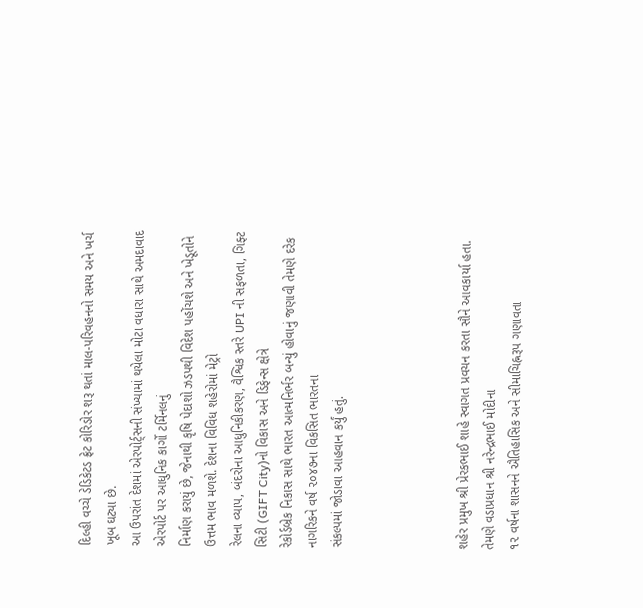દિલ્હી વચ્ચે ડેડિકેટડ ફ્રેટ કોરિડોર શરૂ થતાં માલ-પરિવહનનો સમય અને ખર્ચ ખૂબ ઘટ્યા છે.
આ ઉપરાંત દેશમાં એરપોર્ટ્સની સંખ્યામાં થયેલા મોટા વધારા સાથે અમદાવાદ એરપોર્ટ પર આધુનિક કાર્ગો ટર્મિનલનું
નિર્માણ કરાયું છે, જેનાથી કૃષિ પેદાશો ઝડપથી વિદેશ પહોંચશે અને ખેડૂતોને ઉત્તમ ભાવ મળશે. દેશના વિવિધ શહેરોમાં મેટ્રો
રેલના વ્યાપ, બંદરોના આધુનિકીકરણ, વૈશ્વિક સ્તરે UPI ની સફળતા, ગિફ્ટ સિટી (GIFT City)નો વિકાસ અને ડિફેન્સ ક્ષેત્રે
રેકોર્ડબ્રેક નિકાસ સાથે ભારત આત્મનિર્ભર બન્યું હોવાનું જણાવી તેમણે દરેક નાગરિકને વર્ષ ૨૦૪૭ના વિકસિત ભારતના
સંકલ્પમાં જોડાવા આહવાન કર્યું હતું.




શહેર પ્રમુખ શ્રી પ્રેરકભાઈ શાહે સ્વાગત પ્રવચન કરતા સૌને આવકાર્યા હતા. તેમણે વડાપ્રધાન શ્રી નરેન્દ્રભાઈ મોદીના
૧૨ વર્ષના શાસનને ઐતિહાસિક અને સીમાચિહ્નરૂપ ગણાવતા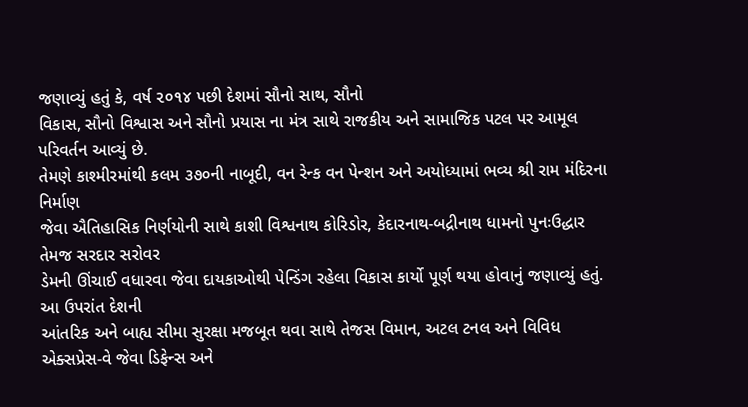જણાવ્યું હતું કે, વર્ષ ૨૦૧૪ પછી દેશમાં સૌનો સાથ, સૌનો
વિકાસ, સૌનો વિશ્વાસ અને સૌનો પ્રયાસ ના મંત્ર સાથે રાજકીય અને સામાજિક પટલ પર આમૂલ પરિવર્તન આવ્યું છે.
તેમણે કાશ્મીરમાંથી કલમ ૩૭૦ની નાબૂદી, વન રેન્ક વન પેન્શન અને અયોધ્યામાં ભવ્ય શ્રી રામ મંદિરના નિર્માણ
જેવા ઐતિહાસિક નિર્ણયોની સાથે કાશી વિશ્વનાથ કોરિડોર, કેદારનાથ-બદ્રીનાથ ધામનો પુનઃઉદ્ધાર તેમજ સરદાર સરોવર
ડેમની ઊંચાઈ વધારવા જેવા દાયકાઓથી પેન્ડિંગ રહેલા વિકાસ કાર્યો પૂર્ણ થયા હોવાનું જણાવ્યું હતું. આ ઉપરાંત દેશની
આંતરિક અને બાહ્ય સીમા સુરક્ષા મજબૂત થવા સાથે તેજસ વિમાન, અટલ ટનલ અને વિવિધ એક્સપ્રેસ-વે જેવા ડિફેન્સ અને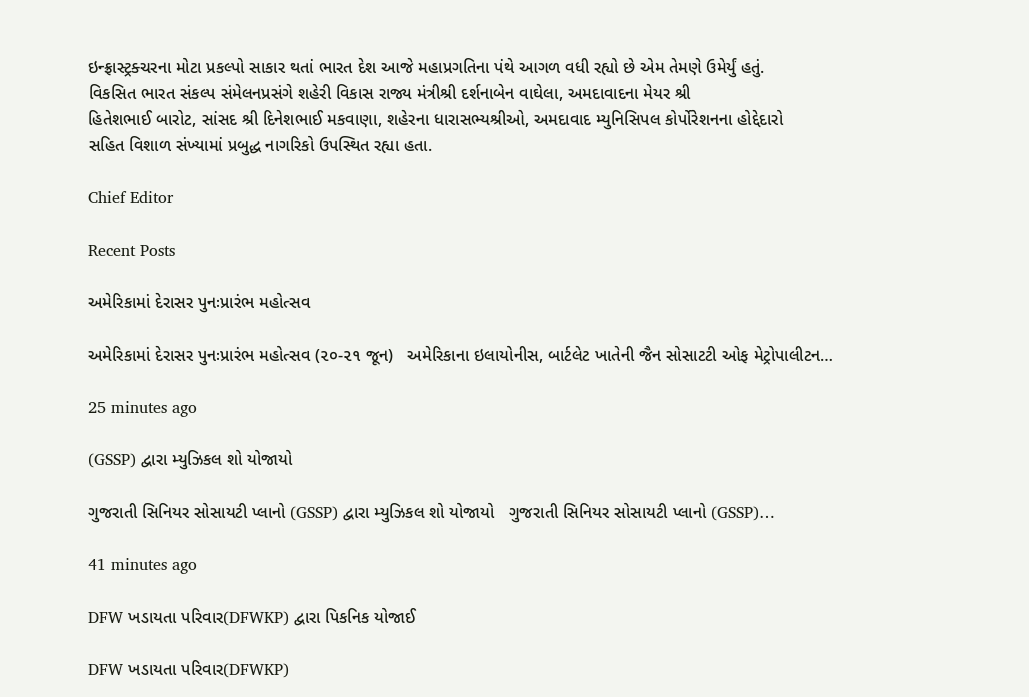ઇન્ફ્રાસ્ટ્રક્ચરના મોટા પ્રકલ્પો સાકાર થતાં ભારત દેશ આજે મહાપ્રગતિના પંથે આગળ વધી રહ્યો છે એમ તેમણે ઉમેર્યું હતું.
વિકસિત ભારત સંકલ્પ સંમેલનપ્રસંગે શહેરી વિકાસ રાજ્ય મંત્રીશ્રી દર્શનાબેન વાઘેલા, અમદાવાદના મેયર શ્રી
હિતેશભાઈ બારોટ, સાંસદ શ્રી દિનેશભાઈ મકવાણા, શહેરના ધારાસભ્યશ્રીઓ, અમદાવાદ મ્યુનિસિપલ કોર્પોરેશનના હોદ્દેદારો
સહિત વિશાળ સંખ્યામાં પ્રબુદ્ધ નાગરિકો ઉપસ્થિત રહ્યા હતા.

Chief Editor

Recent Posts

અમેરિકામાં દેરાસર પુનઃપ્રારંભ મહોત્સવ

અમેરિકામાં દેરાસર પુનઃપ્રારંભ મહોત્સવ (૨૦-૨૧ જૂન)   અમેરિકાના ઇલાયોનીસ, બાર્ટલેટ ખાતેની જૈન સોસાટટી ઓફ મેટ્રોપાલીટન…

25 minutes ago

(GSSP) દ્વારા મ્યુઝિકલ શો યોજાયો

ગુજરાતી સિનિયર સોસાયટી પ્લાનો (GSSP) દ્વારા મ્યુઝિકલ શો યોજાયો   ગુજરાતી સિનિયર સોસાયટી પ્લાનો (GSSP)…

41 minutes ago

DFW ખડાયતા પરિવાર(DFWKP) દ્વારા પિકનિક યોજાઈ

DFW ખડાયતા પરિવાર(DFWKP)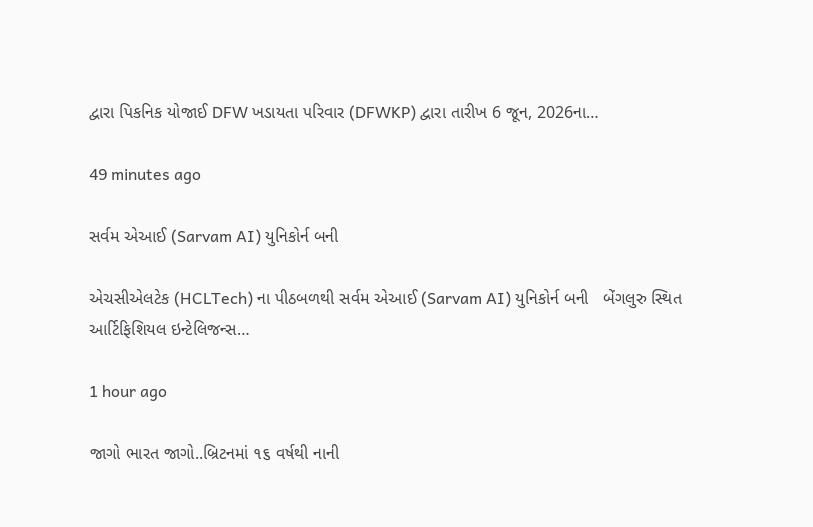દ્વારા પિકનિક યોજાઈ DFW ખડાયતા પરિવાર (DFWKP) દ્વારા તારીખ 6 જૂન, 2026ના…

49 minutes ago

સર્વમ એઆઈ (Sarvam AI) યુનિકોર્ન બની

એચસીએલટેક (HCLTech) ના પીઠબળથી સર્વમ એઆઈ (Sarvam AI) યુનિકોર્ન બની   બેંગલુરુ સ્થિત આર્ટિફિશિયલ ઇન્ટેલિજન્સ…

1 hour ago

જાગો ભારત જાગો..બ્રિટનમાં ૧૬ વર્ષથી નાની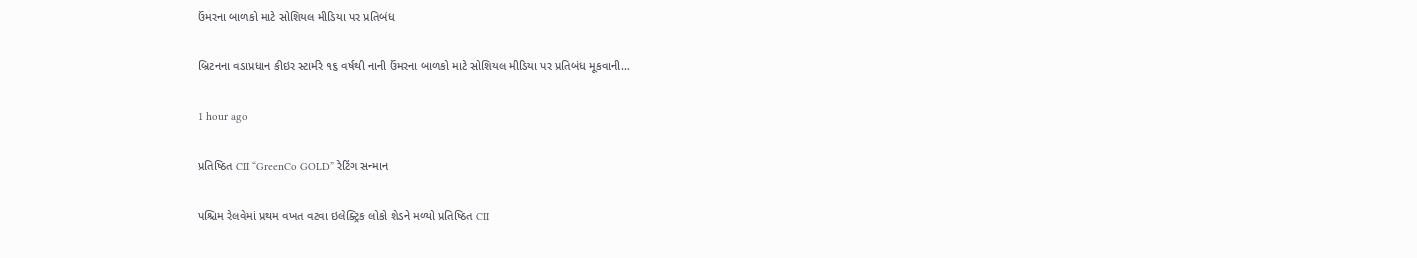ઉંમરના બાળકો માટે સોશિયલ મીડિયા પર પ્રતિબંધ

બ્રિટનના વડાપ્રધાન કીઇર સ્ટાર્મરે ૧૬ વર્ષથી નાની ઉંમરના બાળકો માટે સોશિયલ મીડિયા પર પ્રતિબંધ મૂકવાની…

1 hour ago

પ્રતિષ્ઠિત CII “GreenCo GOLD” રેટિંગ સન્માન

પશ્ચિમ રેલવેમાં પ્રથમ વખત વટવા ઇલેક્ટ્રિક લોકો શેડને મળ્યો પ્રતિષ્ઠિત CII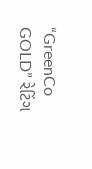“GreenCo GOLD” રેટિંગ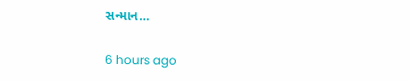સન્માન…

6 hours ago